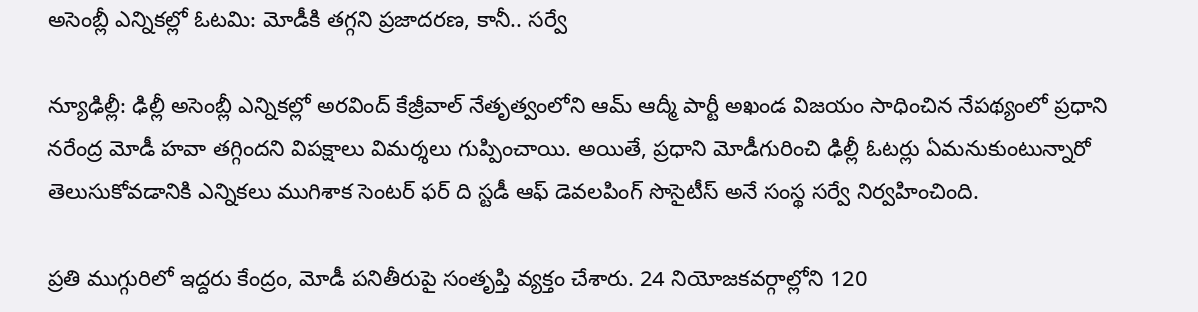అసెంబ్లీ ఎన్నికల్లో ఓటమి: మోడీకి తగ్గని ప్రజాదరణ, కానీ.. సర్వే

న్యూఢిల్లీ: ఢిల్లీ అసెంబ్లీ ఎన్నికల్లో అరవింద్ కేజ్రీవాల్ నేతృత్వంలోని ఆమ్ ఆద్మీ పార్టీ అఖండ విజయం సాధించిన నేపథ్యంలో ప్రధాని నరేంద్ర మోడీ హవా తగ్గిందని విపక్షాలు విమర్శలు గుప్పించాయి. అయితే, ప్రధాని మోడీగురించి ఢిల్లీ ఓటర్లు ఏమనుకుంటున్నారో తెలుసుకోవడానికి ఎన్నికలు ముగిశాక సెంటర్‌ ఫర్‌ ది స్టడీ ఆఫ్‌ డెవలపింగ్‌ సొసైటీస్‌ అనే సంస్థ సర్వే నిర్వహించింది.

ప్రతి ముగ్గురిలో ఇద్దరు కేంద్రం, మోడీ పనితీరుపై సంతృప్తి వ్యక్తం చేశారు. 24 నియోజకవర్గాల్లోని 120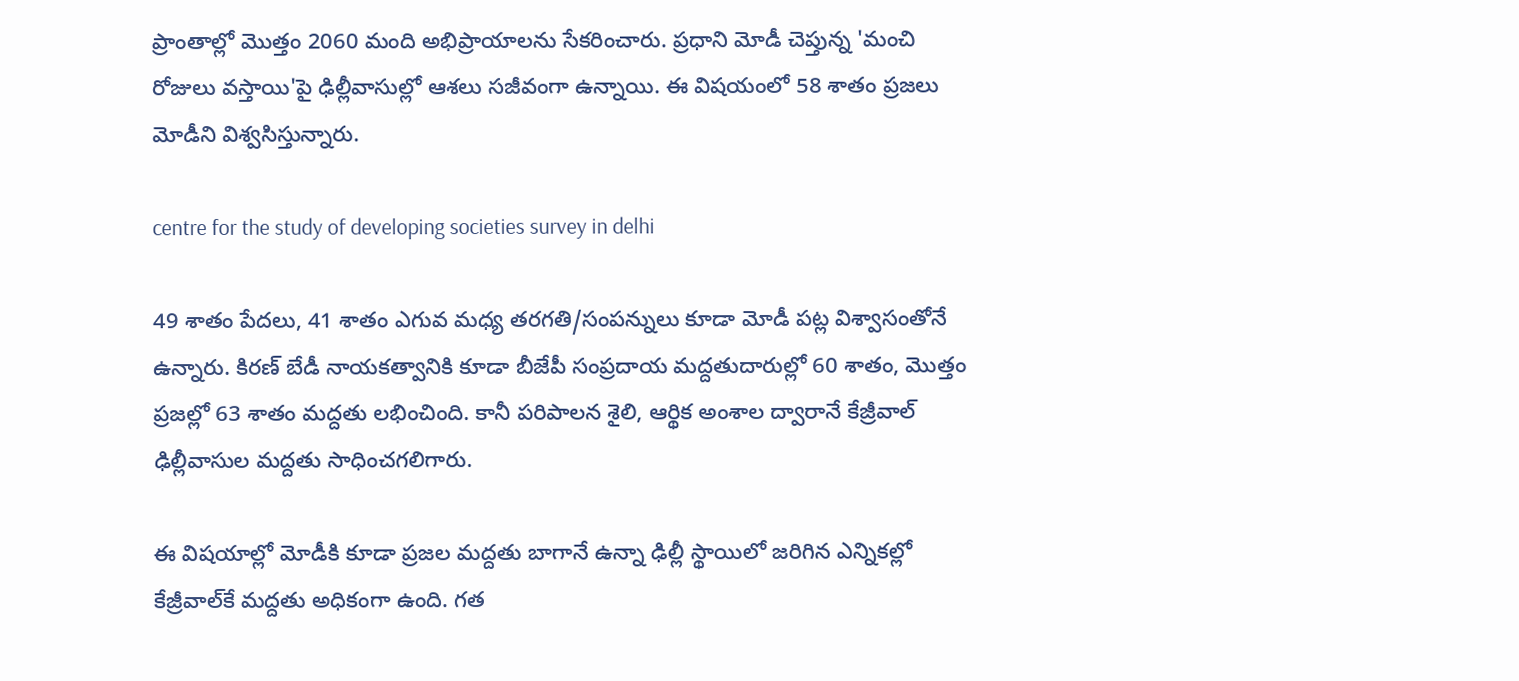ప్రాంతాల్లో మొత్తం 2060 మంది అభిప్రాయాలను సేకరించారు. ప్రధాని మోడీ చెప్తున్న 'మంచి రోజులు వస్తాయి'పై ఢిల్లీవాసుల్లో ఆశలు సజీవంగా ఉన్నాయి. ఈ విషయంలో 58 శాతం ప్రజలు మోడీని విశ్వసిస్తున్నారు.

centre for the study of developing societies survey in delhi

49 శాతం పేదలు, 41 శాతం ఎగువ మధ్య తరగతి/సంపన్నులు కూడా మోడీ పట్ల విశ్వాసంతోనే ఉన్నారు. కిరణ్‌ బేడీ నాయకత్వానికి కూడా బీజేపీ సంప్రదాయ మద్దతుదారుల్లో 60 శాతం, మొత్తం ప్రజల్లో 63 శాతం మద్దతు లభించింది. కానీ పరిపాలన శైలి, ఆర్థిక అంశాల ద్వారానే కేజ్రీవాల్‌ ఢిల్లీవాసుల మద్దతు సాధించగలిగారు.

ఈ విషయాల్లో మోడీకి కూడా ప్రజల మద్దతు బాగానే ఉన్నా ఢిల్లీ స్థాయిలో జరిగిన ఎన్నికల్లో కేజ్రీవాల్‌కే మద్దతు అధికంగా ఉంది. గత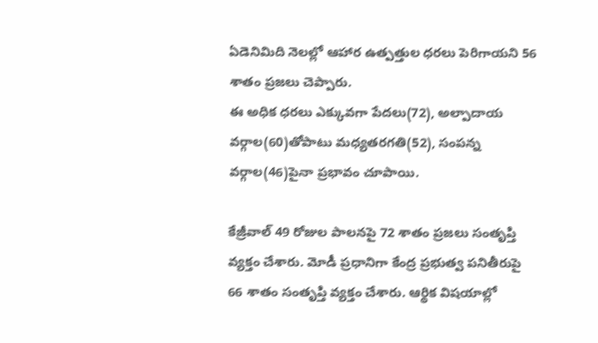ఏడెనిమిది నెలల్లో ఆహార ఉత్పత్తుల ధరలు పెరిగాయని 56 శాతం ప్రజలు చెప్పారు.
ఈ అధిక ధరలు ఎక్కువగా పేదలు(72), అల్పాదాయ వర్గాల(60)తోపాటు మధ్యతరగతి(52), సంపన్న వర్గాల(46)పైనా ప్రభావం చూపాయి.

కేజ్రీవాల్‌ 49 రోజుల పాలనపై 72 శాతం ప్రజలు సంతృప్తి వ్యక్తం చేశారు. మోడీ ప్రధానిగా కేంద్ర ప్రభుత్వ పనితీరుపై 66 శాతం సంతృప్తి వ్యక్తం చేశారు. ఆర్థిక విషయాల్లో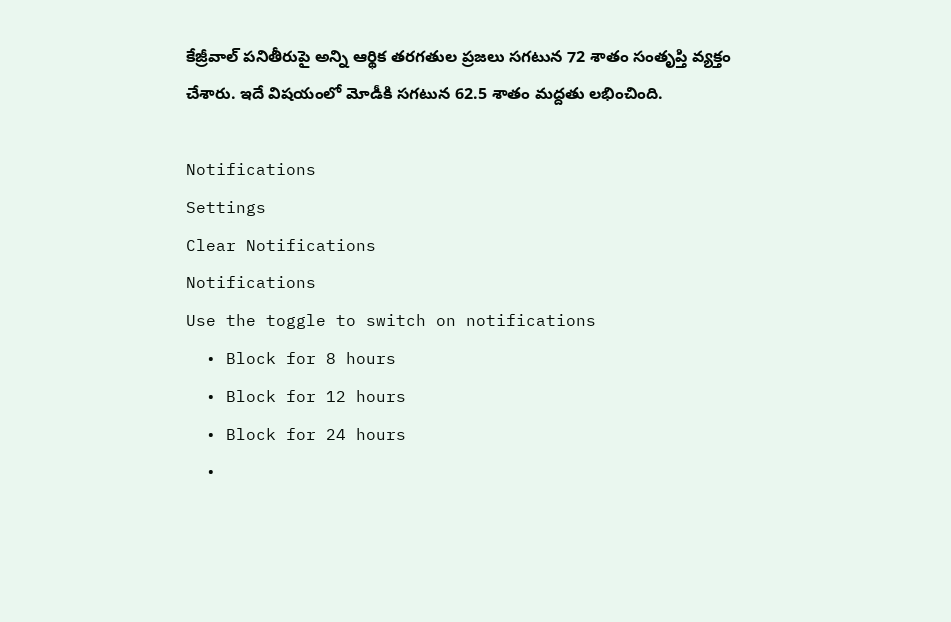కేజ్రీవాల్‌ పనితీరుపై అన్ని ఆర్థిక తరగతుల ప్రజలు సగటున 72 శాతం సంతృప్తి వ్యక్తం చేశారు. ఇదే విషయంలో మోడీకి సగటున 62.5 శాతం మద్దతు లభించింది.

Notifications
Settings
Clear Notifications
Notifications
Use the toggle to switch on notifications
  • Block for 8 hours
  • Block for 12 hours
  • Block for 24 hours
  •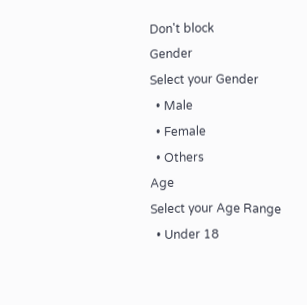Don't block
Gender
Select your Gender
  • Male
  • Female
  • Others
Age
Select your Age Range
  • Under 18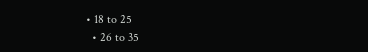• 18 to 25
  • 26 to 35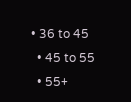• 36 to 45
  • 45 to 55
  • 55+